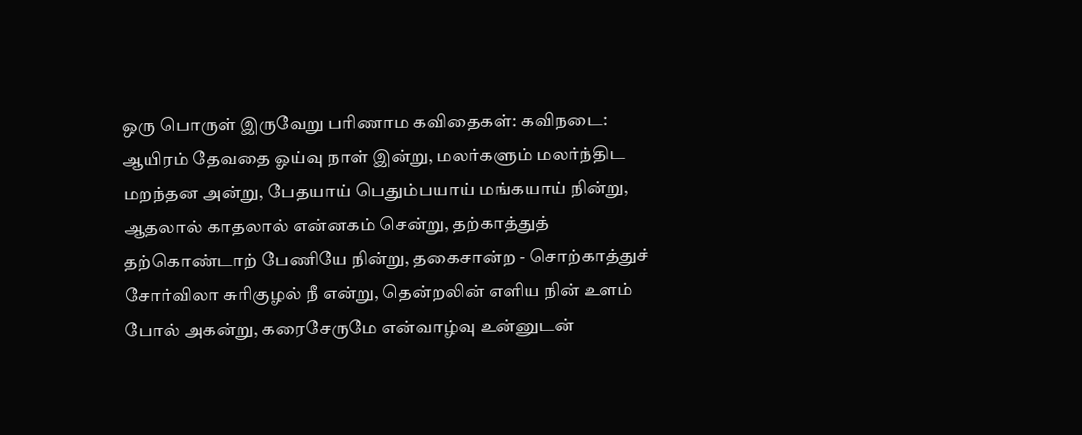ஒரு பொருள் இருவேறு பரிணாம கவிதைகள்: கவிநடை: ஆயிரம் தேவதை ஓய்வு நாள் இன்று, மலர்களும் மலர்ந்திட மறந்தன அன்று, பேதயாய் பெதும்பயாய் மங்கயாய் நின்று, ஆதலால் காதலால் என்னகம் சென்று, தற்காத்துத் தற்கொண்டாற் பேணியே நின்று, தகைசான்ற - சொற்காத்துச் சோர்விலா சுரிகுழல் நீ என்று, தென்றலின் எளிய நின் உளம் போல் அகன்று, கரைசேருமே என்வாழ்வு உன்னுடன்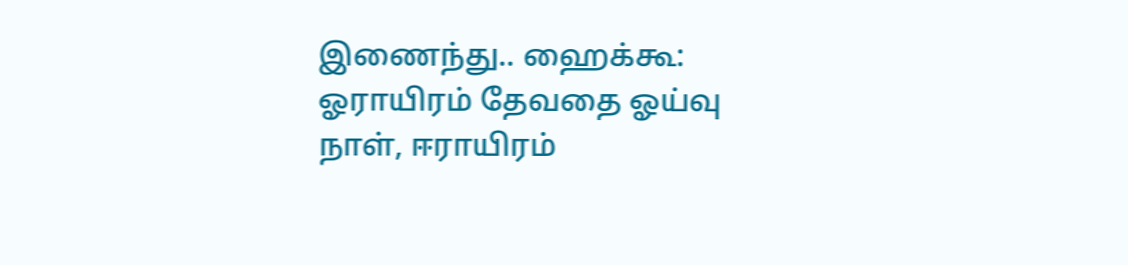இணைந்து.. ஹைக்கூ: ஓராயிரம் தேவதை ஓய்வு நாள், ஈராயிரம்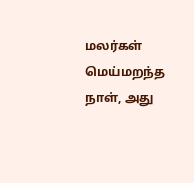மலர்கள் மெய்மறந்த நாள், அது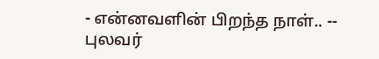- என்னவளின் பிறந்த நாள்.. -- புலவர்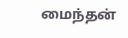மைந்தன்